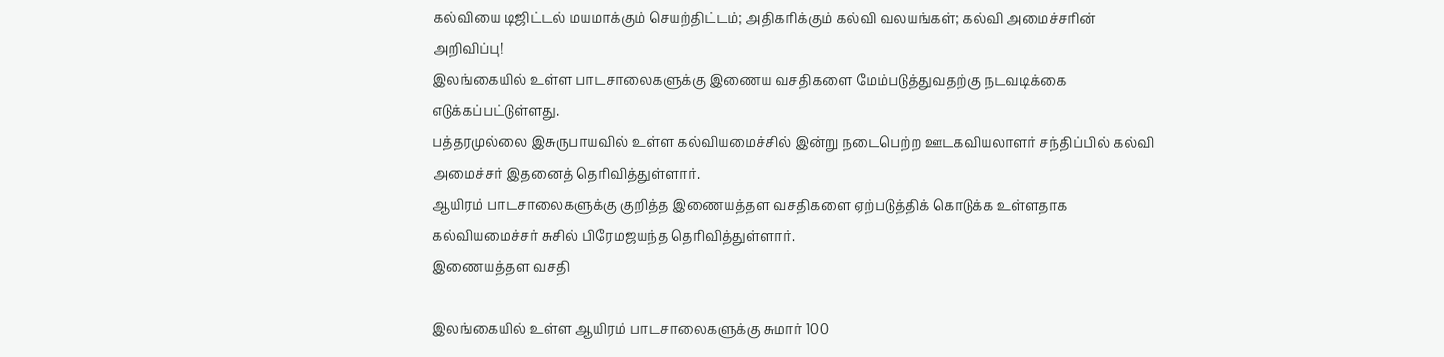கல்வியை டிஜிட்டல் மயமாக்கும் செயற்திட்டம்; அதிகரிக்கும் கல்வி வலயங்கள்; கல்வி அமைச்சரின் அறிவிப்பு!
இலங்கையில் உள்ள பாடசாலைகளுக்கு இணைய வசதிகளை மேம்படுத்துவதற்கு நடவடிக்கை எடுக்கப்பட்டுள்ளது.
பத்தரமுல்லை இசுருபாயவில் உள்ள கல்வியமைச்சில் இன்று நடைபெற்ற ஊடகவியலாளர் சந்திப்பில் கல்வி அமைச்சர் இதனைத் தெரிவித்துள்ளார்.
ஆயிரம் பாடசாலைகளுக்கு குறித்த இணையத்தள வசதிகளை ஏற்படுத்திக் கொடுக்க உள்ளதாக கல்வியமைச்சர் சுசில் பிரேமஜயந்த தெரிவித்துள்ளார்.
இணையத்தள வசதி

இலங்கையில் உள்ள ஆயிரம் பாடசாலைகளுக்கு சுமார் 100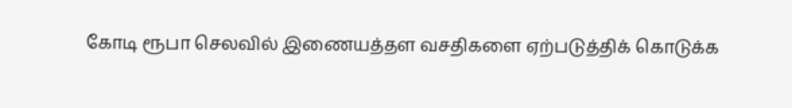கோடி ரூபா செலவில் இணையத்தள வசதிகளை ஏற்படுத்திக் கொடுக்க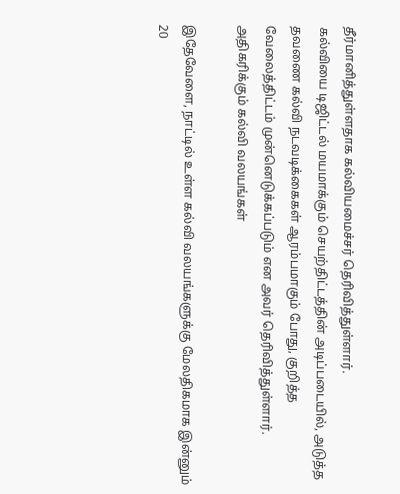தீர்மானித்துள்ளதாக கல்வியமைச்சர் தெரிவித்துள்ளார்.
கல்வியை டிஜிட்டல் மயமாக்கும் செயற்திட்டத்தின் அடிப்படையில், அடுத்த தவணை கல்வி நடவடிக்கைகள் ஆரம்பமாகும் போது, குறித்த வேலைத்திட்டம் முன்னெடுக்கப்படும் என அவர் தெரிவித்துள்ளார்.
அதிகரிக்கும் கல்வி வலயங்கள்

இதேவேளை, நாட்டில் உள்ள கல்வி வலயங்களுக்கு மேலதிகமாக இன்னும் 20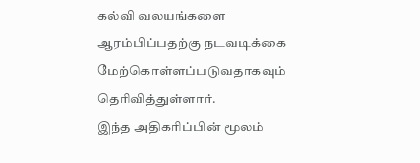கல்வி வலயங்களை ஆரம்பிப்பதற்கு நடவடிக்கை மேற்கொள்ளப்படுவதாகவும் தெரிவித்துள்ளார்.
இந்த அதிகரிப்பின் மூலம்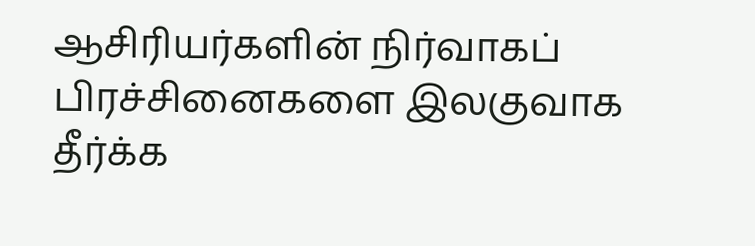ஆசிரியர்களின் நிர்வாகப் பிரச்சினைகளை இலகுவாக தீர்க்க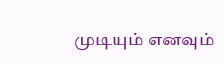முடியும் எனவும்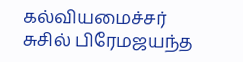கல்வியமைச்சர் சுசில் பிரேமஜயந்த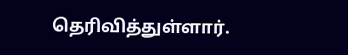தெரிவித்துள்ளார்.